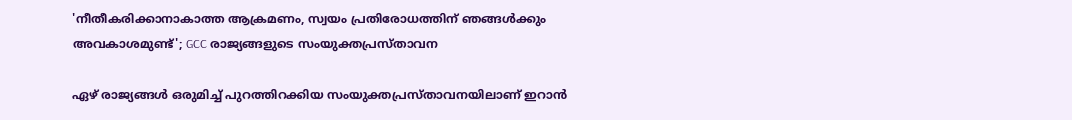'നീതീകരിക്കാനാകാത്ത ആക്രമണം, സ്വയം പ്രതിരോധത്തിന് ഞങ്ങൾക്കും അവകാശമുണ്ട്'; GCC രാജ്യങ്ങളുടെ സംയുക്തപ്രസ്താവന

ഏഴ് രാജ്യങ്ങൾ ഒരുമിച്ച് പുറത്തിറക്കിയ സംയുക്തപ്രസ്താവനയിലാണ് ഇറാൻ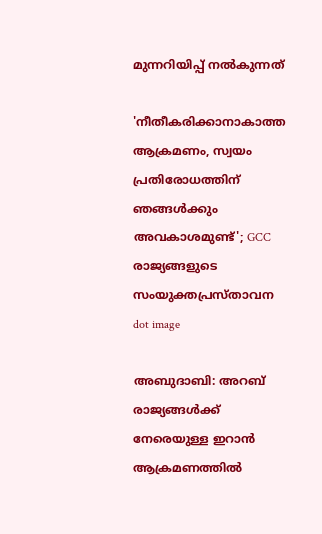മുന്നറിയിപ്പ് നൽകുന്നത്

'നീതീകരിക്കാനാകാത്ത ആക്രമണം, സ്വയം പ്രതിരോധത്തിന് ഞങ്ങൾക്കും അവകാശമുണ്ട്'; GCC രാജ്യങ്ങളുടെ സംയുക്തപ്രസ്താവന
dot image

അബുദാബി: അറബ് രാജ്യങ്ങൾക്ക് നേരെയുള്ള ഇറാൻ ആക്രമണത്തിൽ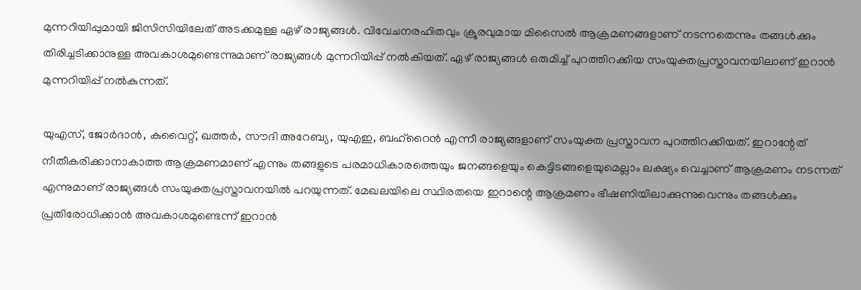മുന്നറിയിപ്പുമായി ജിസിസിയിലേത് അടക്കമുള്ള ഏഴ് രാജ്യങ്ങൾ. വിവേചനരഹിതവും ക്രൂരവുമായ മിസൈൽ ആക്രമണങ്ങളാണ് നടന്നതെന്നും തങ്ങൾക്കും തിരിച്ചടിക്കാനുള്ള അവകാശമുണ്ടെന്നുമാണ് രാജ്യങ്ങൾ മുന്നറിയിപ്പ് നൽകിയത്. ഏഴ് രാജ്യങ്ങൾ ഒരുമിച്ച് പുറത്തിറക്കിയ സംയുക്തപ്രസ്താവനയിലാണ് ഇറാൻ മുന്നറിയിപ്പ് നൽകുന്നത്.

യുഎസ്, ജോർദാൻ, കുവൈറ്റ്, ഖത്തർ, സൗദി അറേബ്യ, യുഎഇ, ബഹ്‌റൈൻ എന്നീ രാജ്യങ്ങളാണ് സംയുക്ത പ്രസ്താവന പുറത്തിറക്കിയത്. ഇറാന്റേത് നീതീകരിക്കാനാകാത്ത ആക്രമണമാണ് എന്നും തങ്ങളുടെ പരമാധികാരത്തെയും ജനങ്ങളെയും കെട്ടിടങ്ങളെയുമെല്ലാം ലക്ഷ്യം വെച്ചാണ് ആക്രമണം നടന്നത് എന്നുമാണ് രാജ്യങ്ങൾ സംയുക്തപ്രസ്താവനയിൽ പറയുന്നത്. മേഖലയിലെ സ്ഥിരതയെ ഇറാന്റെ ആക്രമണം ഭീഷണിയിലാക്കുന്നുവെന്നും തങ്ങൾക്കും പ്രതിരോധിക്കാൻ അവകാശമുണ്ടെന്ന് ഇറാൻ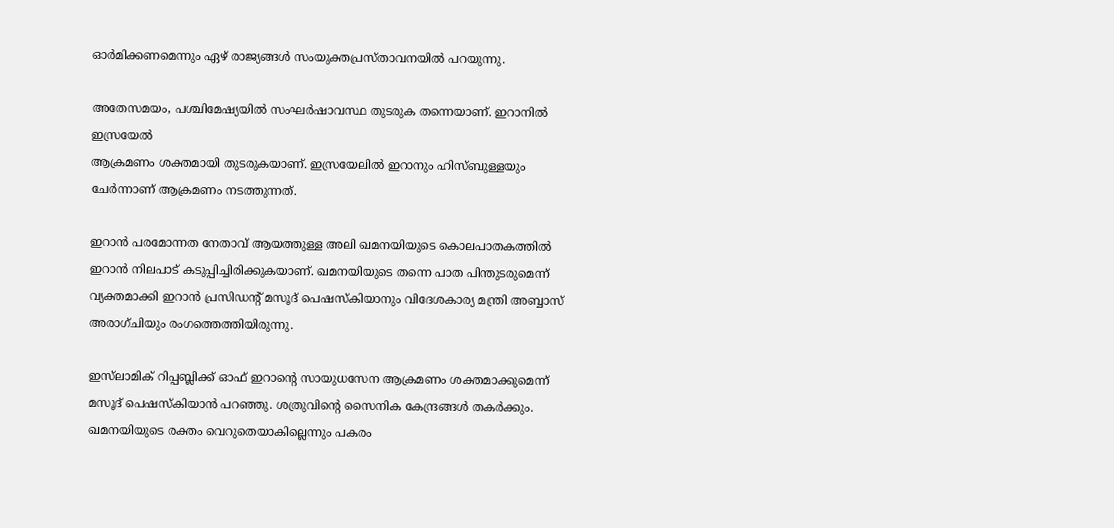ഓർമിക്കണമെന്നും ഏഴ് രാജ്യങ്ങൾ സംയുക്തപ്രസ്താവനയിൽ പറയുന്നു.

അതേസമയം, പശ്ചിമേഷ്യയിൽ സംഘര്‍ഷാവസ്ഥ തുടരുക തന്നെയാണ്. ഇറാനില്‍‌ ഇസ്രയേല്‍‌
ആക്രമണം ശക്തമായി തുടരുകയാണ്. ഇസ്രയേലില്‍ ഇറാനും ഹിസ്ബുള്ളയും ചേർന്നാണ് ആക്രമണം നടത്തുന്നത്.

ഇറാന്‍ പരമോന്നത നേതാവ് ആയത്തുള്ള അലി ഖമനയിയുടെ കൊലപാതകത്തില്‍ ഇറാന്‍ നിലപാട് കടുപ്പിച്ചിരിക്കുകയാണ്. ഖമനയിയുടെ തന്നെ പാത പിന്തുടരുമെന്ന് വ്യക്തമാക്കി ഇറാന്‍ പ്രസിഡന്റ് മസൂദ് പെഷസ്‌കിയാനും വിദേശകാര്യ മന്ത്രി അബ്ബാസ് അരാഗ്ചിയും രംഗത്തെത്തിയിരുന്നു.

ഇസ്‌ലാമിക് റിപ്പബ്ലിക്ക് ഓഫ് ഇറാന്റെ സായുധസേന ആക്രമണം ശക്തമാക്കുമെന്ന് മസൂദ് പെഷസ്‌കിയാന്‍ പറഞ്ഞു. ശത്രുവിന്റെ സൈനിക കേന്ദ്രങ്ങള്‍ തകര്‍ക്കും. ഖമനയിയുടെ രക്തം വെറുതെയാകില്ലെന്നും പകരം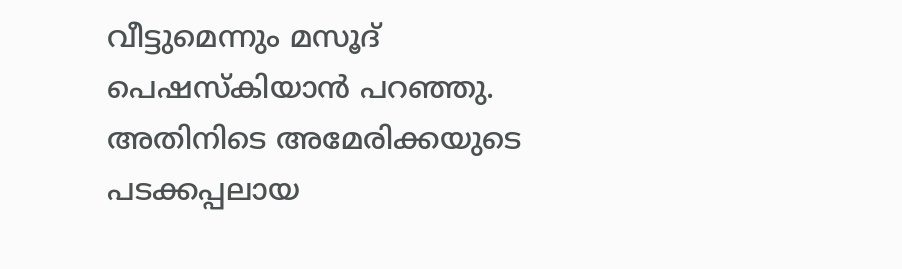വീട്ടുമെന്നും മസൂദ് പെഷസ്‌കിയാന്‍ പറഞ്ഞു. അതിനിടെ അമേരിക്കയുടെ പടക്കപ്പലായ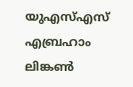യുഎസ്എസ് എബ്രഹാം ലിങ്കണ്‍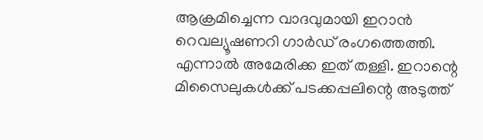ആക്രമിച്ചെന്ന വാദവുമായി ഇറാന്‍ റെവല്യൂഷണറി ഗാര്‍ഡ് രംഗത്തെത്തി. എന്നാല്‍ അമേരിക്ക ഇത് തള്ളി. ഇറാന്റെ മിസൈലുകള്‍ക്ക് പടക്കപ്പലിന്റെ അടുത്ത്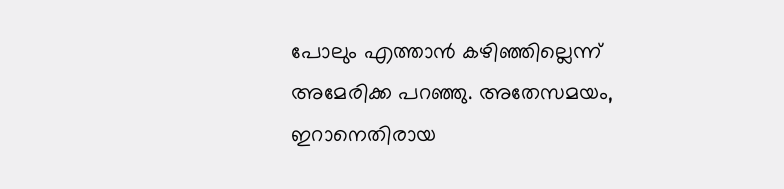പോലും എത്താന്‍ കഴിഞ്ഞില്ലെന്ന് അമേരിക്ക പറഞ്ഞു. അതേസമയം, ഇറാനെതിരായ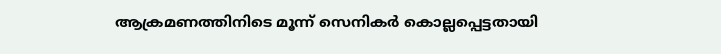ആക്രമണത്തിനിടെ മൂന്ന് സെനികര്‍ കൊല്ലപ്പെട്ടതായി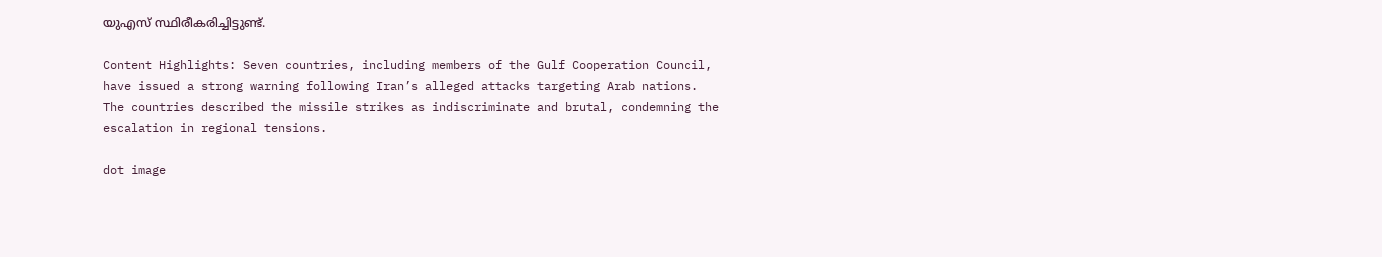യുഎസ് സ്ഥിരീകരിച്ചിട്ടുണ്ട്.

Content Highlights: Seven countries, including members of the Gulf Cooperation Council, have issued a strong warning following Iran’s alleged attacks targeting Arab nations. The countries described the missile strikes as indiscriminate and brutal, condemning the escalation in regional tensions.

dot image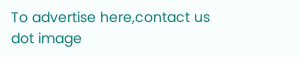To advertise here,contact us
dot image